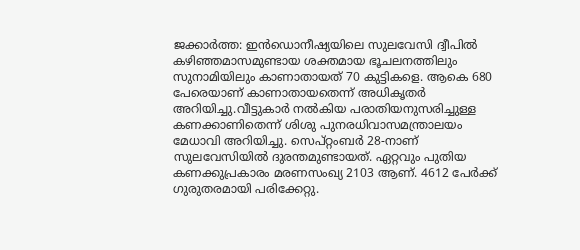ജക്കാർത്ത: ഇൻഡൊനീഷ്യയിലെ സുലവേസി ദ്വീപിൽ കഴിഞ്ഞമാസമുണ്ടായ ശക്തമായ ഭൂചലനത്തിലും സുനാമിയിലും കാണാതായത് 70 കുട്ടികളെ. ആകെ 680 പേരെയാണ് കാണാതായതെന്ന് അധികൃതർ അറിയിച്ചു.വീട്ടുകാർ നൽകിയ പരാതിയനുസരിച്ചുള്ള കണക്കാണിതെന്ന് ശിശു പുനരധിവാസമന്ത്രാലയം മേധാവി അറിയിച്ചു. സെപ്റ്റംബർ 28-നാണ് സുലവേസിയിൽ ദുരന്തമുണ്ടായത്. ഏറ്റവും പുതിയ കണക്കുപ്രകാരം മരണസംഖ്യ 2103 ആണ്. 4612 പേർക്ക് ഗുരുതരമായി പരിക്കേറ്റു.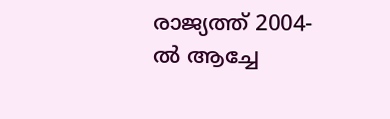രാജ്യത്ത് 2004-ൽ ആച്ചേ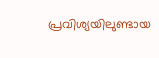പ്രവിശ്യയിലുണ്ടായ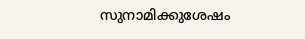സുനാമിക്കുശേഷം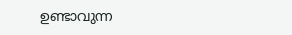ഉണ്ടാവുന്ന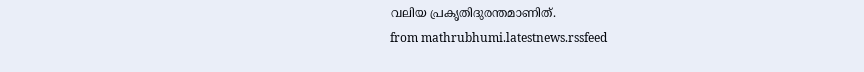വലിയ പ്രകൃതിദുരന്തമാണിത്.
from mathrubhumi.latestnews.rssfeed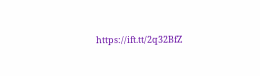https://ift.tt/2q32BfZ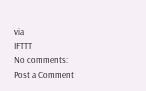via
IFTTT
No comments:
Post a Comment